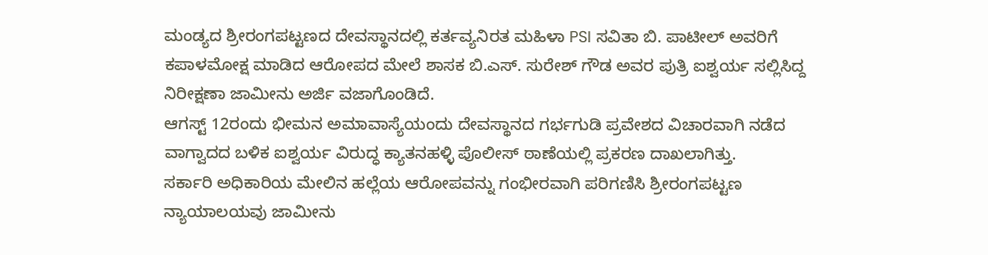ಮಂಡ್ಯದ ಶ್ರೀರಂಗಪಟ್ಟಣದ ದೇವಸ್ಥಾನದಲ್ಲಿ ಕರ್ತವ್ಯನಿರತ ಮಹಿಳಾ PSI ಸವಿತಾ ಬಿ. ಪಾಟೀಲ್ ಅವರಿಗೆ ಕಪಾಳಮೋಕ್ಷ ಮಾಡಿದ ಆರೋಪದ ಮೇಲೆ ಶಾಸಕ ಬಿ.ಎಸ್. ಸುರೇಶ್ ಗೌಡ ಅವರ ಪುತ್ರಿ ಐಶ್ವರ್ಯ ಸಲ್ಲಿಸಿದ್ದ ನಿರೀಕ್ಷಣಾ ಜಾಮೀನು ಅರ್ಜಿ ವಜಾಗೊಂಡಿದೆ.
ಆಗಸ್ಟ್ 12ರಂದು ಭೀಮನ ಅಮಾವಾಸ್ಯೆಯಂದು ದೇವಸ್ಥಾನದ ಗರ್ಭಗುಡಿ ಪ್ರವೇಶದ ವಿಚಾರವಾಗಿ ನಡೆದ ವಾಗ್ವಾದದ ಬಳಿಕ ಐಶ್ವರ್ಯ ವಿರುದ್ಧ ಕ್ಯಾತನಹಳ್ಳಿ ಪೊಲೀಸ್ ಠಾಣೆಯಲ್ಲಿ ಪ್ರಕರಣ ದಾಖಲಾಗಿತ್ತು.
ಸರ್ಕಾರಿ ಅಧಿಕಾರಿಯ ಮೇಲಿನ ಹಲ್ಲೆಯ ಆರೋಪವನ್ನು ಗಂಭೀರವಾಗಿ ಪರಿಗಣಿಸಿ ಶ್ರೀರಂಗಪಟ್ಟಣ ನ್ಯಾಯಾಲಯವು ಜಾಮೀನು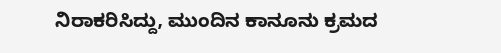ನಿರಾಕರಿಸಿದ್ದು, ಮುಂದಿನ ಕಾನೂನು ಕ್ರಮದ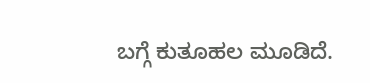ಬಗ್ಗೆ ಕುತೂಹಲ ಮೂಡಿದೆ.